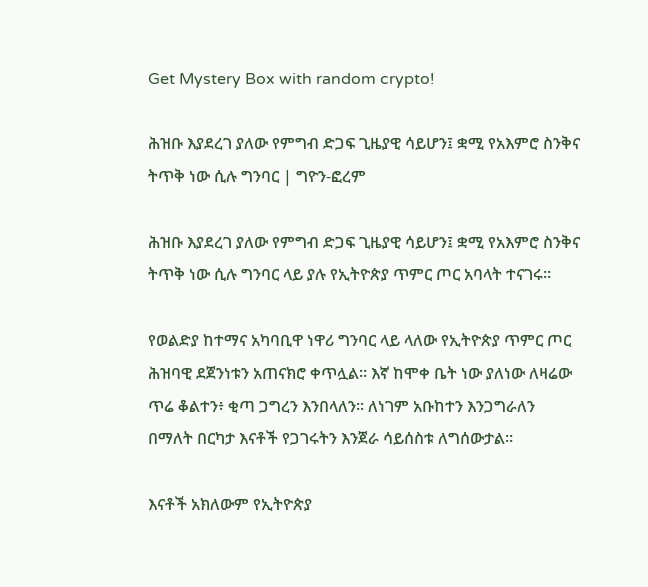Get Mystery Box with random crypto!

ሕዝቡ እያደረገ ያለው የምግብ ድጋፍ ጊዜያዊ ሳይሆን፤ ቋሚ የአእምሮ ስንቅና ትጥቅ ነው ሲሉ ግንባር | ግዮን-ፎረም

ሕዝቡ እያደረገ ያለው የምግብ ድጋፍ ጊዜያዊ ሳይሆን፤ ቋሚ የአእምሮ ስንቅና ትጥቅ ነው ሲሉ ግንባር ላይ ያሉ የኢትዮጵያ ጥምር ጦር አባላት ተናገሩ።

የወልድያ ከተማና አካባቢዋ ነዋሪ ግንባር ላይ ላለው የኢትዮጵያ ጥምር ጦር ሕዝባዊ ደጀንነቱን አጠናክሮ ቀጥሏል። እኛ ከሞቀ ቤት ነው ያለነው ለዛሬው ጥሬ ቆልተን፥ ቂጣ ጋግረን እንበላለን። ለነገም አቡከተን እንጋግራለን በማለት በርካታ እናቶች የጋገሩትን እንጀራ ሳይሰስቱ ለግሰውታል።

እናቶች አክለውም የኢትዮጵያ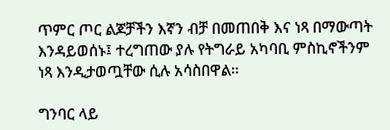ጥምር ጦር ልጆቻችን እኛን ብቻ በመጠበቅ እና ነጻ በማውጣት እንዳይወሰኑ፤ ተረግጠው ያሉ የትግራይ አካባቢ ምስኪኖችንም ነጻ እንዲታወጧቸው ሲሉ አሳስበዋል።

ግንባር ላይ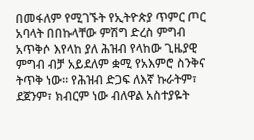በመፋለም የሚገኙት የኢትዮጵያ ጥምር ጦር አባላት በበኩላቸው ምሽግ ድረስ ምግብ አጥቅሶ እየላከ ያለ ሕዝብ የላከው ጊዜያዊ ምግብ ብቻ አይደለም ቋሚ የአእምሮ ስንቅና ትጥቅ ነው። የሕዝብ ድጋፍ ለእኛ ኩራትም፣ ደጀንም፣ ክብርም ነው ብለዋል አስተያዬት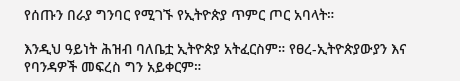የሰጡን በራያ ግንባር የሚገኙ የኢትዮጵያ ጥምር ጦር አባላት።

እንዲህ ዓይነት ሕዝብ ባለቤቷ ኢትዮጵያ አትፈርስም። የፀረ-ኢትዮጵያውያን እና የባንዳዎች መፍረስ ግን አይቀርም።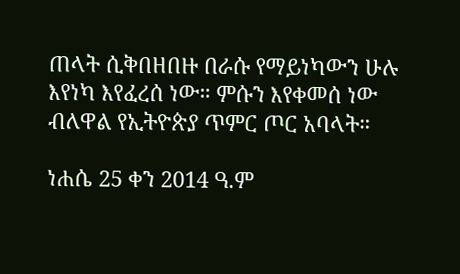ጠላት ሲቅበዘበዙ በራሱ የማይነካውን ሁሉ እየነካ እየፈረሰ ነው። ምሱን እየቀመሰ ነው ብለዋል የኢትዮጵያ ጥምር ጦር አባላት።

ነሐሴ 25 ቀን 2014 ዓ.ም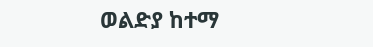ወልድያ ከተማ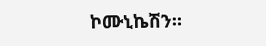ኮሙኒኬሽን።